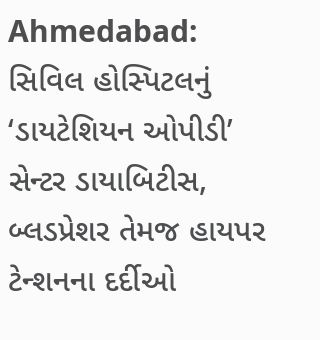Ahmedabad: સિવિલ હોસ્પિટલનું ‘ડાયટેશિયન ઓપીડી’ સેન્ટર ડાયાબિટીસ, બ્લડપ્રેશર તેમજ હાયપર ટેન્શનના દર્દીઓ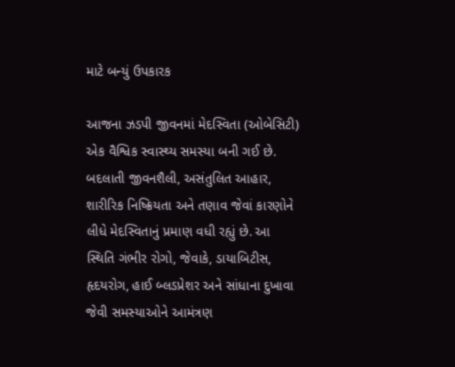માટે બન્યું ઉપકારક

આજના ઝડપી જીવનમાં મેદસ્વિતા (ઓબેસિટી) એક વૈશ્વિક સ્વાસ્થ્ય સમસ્યા બની ગઈ છે. બદલાતી જીવનશૈલી, અસંતુલિત આહાર, શારીરિક નિષ્ક્રિયતા અને તણાવ જેવાં કારણોને લીધે મેદસ્વિતાનું પ્રમાણ વધી રહ્યું છે. આ સ્થિતિ ગંભીર રોગો, જેવાકે, ડાયાબિટીસ, હૃદયરોગ, હાઈ બ્લડપ્રેશર અને સાંધાના દુખાવા જેવી સમસ્યાઓને આમંત્રણ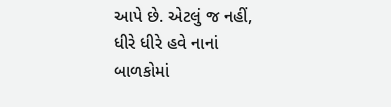આપે છે. એટલું જ નહીં, ધીરે ધીરે હવે નાનાં બાળકોમાં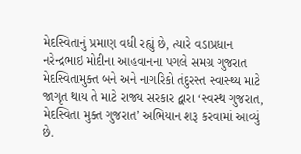મેદસ્વિતાનું પ્રમાણ વધી રહ્યું છે, ત્યારે વડાપ્રધાન નરેન્દ્રભાઇ મોદીના આહવાનના પગલે સમગ્ર ગુજરાત મેદસ્વિતામુક્ત બને અને નાગરિકો તંદુરસ્ત સ્વાસ્થ્ય માટે જાગૃત થાય તે માટે રાજ્ય સરકાર દ્વારા ‘સ્વસ્થ ગુજરાત, મેદસ્વિતા મુક્ત ગુજરાત’ અભિયાન શરૂ કરવામાં આવ્યું છે.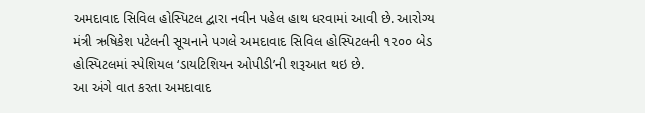અમદાવાદ સિવિલ હોસ્પિટલ દ્વારા નવીન પહેલ હાથ ધરવામાં આવી છે. આરોગ્ય મંત્રી ઋષિકેશ પટેલની સૂચનાને પગલે અમદાવાદ સિવિલ હોસ્પિટલની ૧૨૦૦ બેડ હોસ્પિટલમાં સ્પેશિયલ ‘ડાયટિશિયન ઓપીડી’ની શરૂઆત થઇ છે.
આ અંગે વાત કરતા અમદાવાદ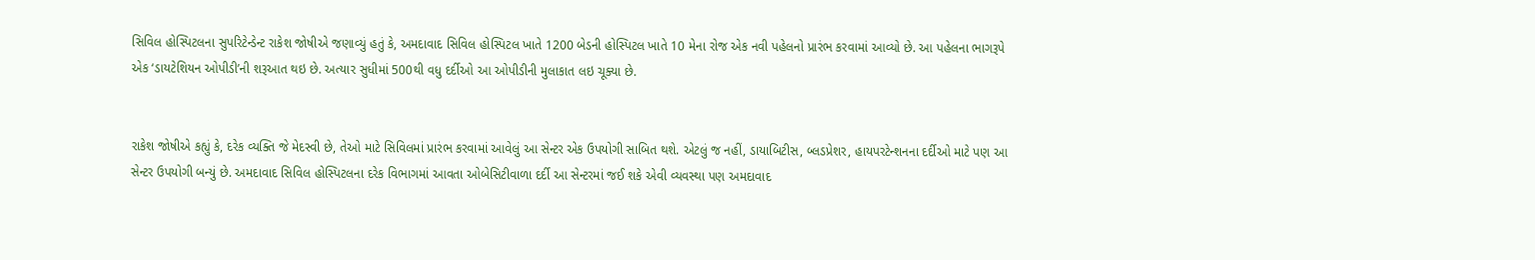સિવિલ હોસ્પિટલના સુપરિટેન્ડેન્ટ રાકેશ જોષીએ જણાવ્યું હતું કે, અમદાવાદ સિવિલ હોસ્પિટલ ખાતે 1200 બેડની હોસ્પિટલ ખાતે 10 મેના રોજ એક નવી પહેલનો પ્રારંભ કરવામાં આવ્યો છે. આ પહેલના ભાગરૂપે એક ‘ડાયટેશિયન ઓપીડી’ની શરૂઆત થઇ છે. અત્યાર સુધીમાં 500થી વધુ દર્દીઓ આ ઓપીડીની મુલાકાત લઇ ચૂક્યા છે.


રાકેશ જોષીએ કહ્યું કે, દરેક વ્યક્તિ જે મેદસ્વી છે, તેઓ માટે સિવિલમાં પ્રારંભ કરવામાં આવેલું આ સેન્ટર એક ઉપયોગી સાબિત થશે. એટલું જ નહીં, ડાયાબિટીસ, બ્લડપ્રેશર, હાયપરટેન્શનના દર્દીઓ માટે પણ આ સેન્ટર ઉપયોગી બન્યું છે. અમદાવાદ સિવિલ હોસ્પિટલના દરેક વિભાગમાં આવતા ઓબેસિટીવાળા દર્દી આ સેન્ટરમાં જઈ શકે એવી વ્યવસ્થા પણ અમદાવાદ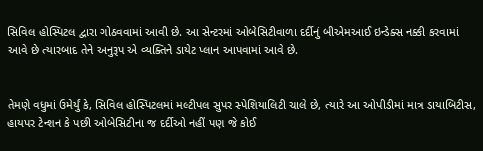સિવિલ હોસ્પિટલ દ્વારા ગોઠવવામાં આવી છે. આ સેન્ટરમાં ઓબેસિટીવાળા દર્દીનું બીએમઆઈ ઇન્ડેક્સ નક્કી કરવામાં આવે છે ત્યારબાદ તેને અનુરૂપ એ વ્યક્તિને ડાયેટ પ્લાન આપવામાં આવે છે.


તેમણે વધુમાં ઉમેર્યું કે, સિવિલ હોસ્પિટલમાં મલ્ટીપલ સુપર સ્પેશિયાલિટી ચાલે છે, ત્યારે આ ઓપીડીમાં માત્ર ડાયાબિટીસ, હાયપર ટેન્શન કે પછી ઓબેસિટીના જ દર્દીઓ નહીં પણ જે કોઈ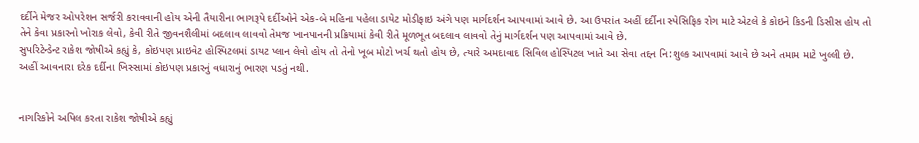દર્દીને મેજર ઓપરેશન સર્જરી કરાવવાની હોય એની તૈયારીના ભાગરૂપે દર્દીઓને એક-બે મહિના પહેલા ડાયેટ મોડીફાઇ અંગે પણ માર્ગદર્શન આપવામાં આવે છે. આ ઉપરાંત અહીં દર્દીના સ્પેસિફિક રોગ માટે એટલે કે કોઇને કિડની ડિસીસ હોય તો તેને કેવા પ્રકારનો ખોરાક લેવો, કેવી રીતે જીવનશૈલીમાં બદલાવ લાવવો તેમજ ખાનપાનની પ્રક્રિયામાં કેવી રીતે મૂળભૂત બદલાવ લાવવો તેનું માર્ગદર્શન પણ આપવામાં આવે છે.
સુપરિટેન્ડેન્ટ રાકેશ જોષીએ કહ્યું કે, કોઇપણ પ્રાઇવેટ હોસ્પિટલમાં ડાયટ પ્લાન લેવો હોય તો તેનો ખૂબ મોટો ખર્ચ થતો હોય છે, ત્યારે અમદાવાદ સિવિલ હોસ્પિટલ ખાતે આ સેવા તદ્દન નિ:શુલ્ક આપવામાં આવે છે અને તમામ માટે ખુલ્લી છે. અહીં આવનારા દરેક દર્દીના ખિસ્સામાં કોઇપણ પ્રકારનું વધારાનું ભારણ પડતું નથી.


નાગરિકોને અપિલ કરતા રાકેશ જોષીએ કહ્યું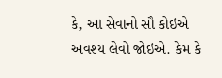કે, આ સેવાનો સૌ કોઇએ અવશ્ય લેવો જોઇએ. કેમ કે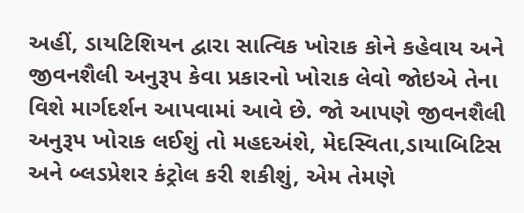અહીં, ડાયટિશિયન દ્વારા સાત્વિક ખોરાક કોને કહેવાય અને જીવનશૈલી અનુરૂપ કેવા પ્રકારનો ખોરાક લેવો જોઇએ તેના વિશે માર્ગદર્શન આપવામાં આવે છે. જો આપણે જીવનશૈલી અનુરૂપ ખોરાક લઈશું તો મહદઅંશે, મેદસ્વિતા,ડાયાબિટિસ અને બ્લડપ્રેશર કંટ્રોલ કરી શકીશું, એમ તેમણે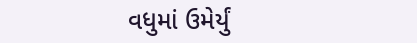વધુમાં ઉમેર્યું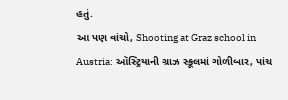હતું.
આ પણ વાંચો, Shooting at Graz school in Austria: ઑસ્ટ્રિયાની ગ્રાઝ સ્કૂલમાં ગોળીબાર, પાંચ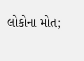લોકોના મોત;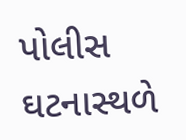પોલીસ ઘટનાસ્થળે